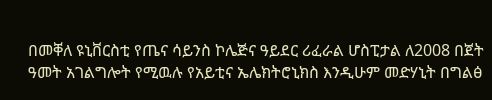በመቐለ ዩኒቨርስቲ የጤና ሳይንስ ኮሌጅና ዓይደር ሪፈራል ሆስፒታል ለ2008 በጀት ዓመት አገልግሎት የሚዉሉ የአይቲና ኤሌክትሮኒክስ እንዲሁም መድሃኒት በግልፅ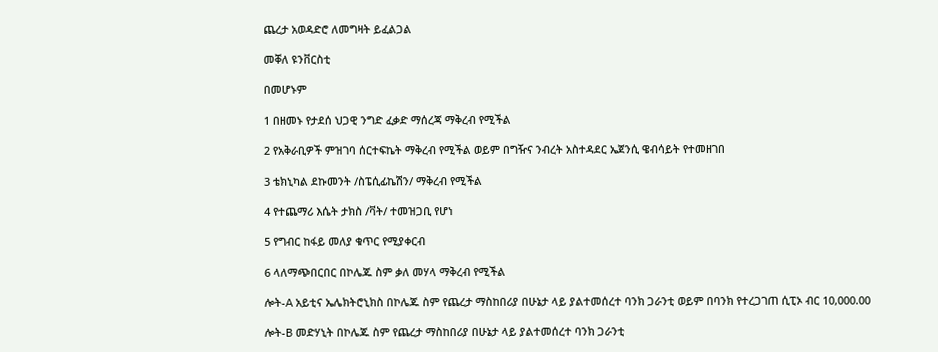ጨረታ አወዳድሮ ለመግዛት ይፈልጋል

መቐለ ዩንቨርስቲ

በመሆኑም

1 በዘመኑ የታደሰ ህጋዊ ንግድ ፈቃድ ማሰረጃ ማቅረብ የሚችል

2 የአቅራቢዎች ምዝገባ ሰርተፍኬት ማቅረብ የሚችል ወይም በግዥና ንብረት አስተዳደር ኤጀንሲ ዌብሳይት የተመዘገበ

3 ቴክኒካል ደኩመንት /ስፔሲፊኬሽን/ ማቅረብ የሚችል

4 የተጨማሪ እሴት ታክስ /ቫት/ ተመዝጋቢ የሆነ

5 የግብር ከፋይ መለያ ቁጥር የሚያቀርብ

6 ላለማጭበርበር በኮሌጁ ስም ቃለ መሃላ ማቅረብ የሚችል

ሎት-A አይቲና ኤሌክትሮኒክስ በኮሌጁ ስም የጨረታ ማስከበሪያ በሁኔታ ላይ ያልተመሰረተ ባንክ ጋራንቲ ወይም በባንክ የተረጋገጠ ሲፒኦ ብር 10,000.00

ሎት-B መድሃኒት በኮሌጁ ስም የጨረታ ማስከበሪያ በሁኔታ ላይ ያልተመሰረተ ባንክ ጋራንቲ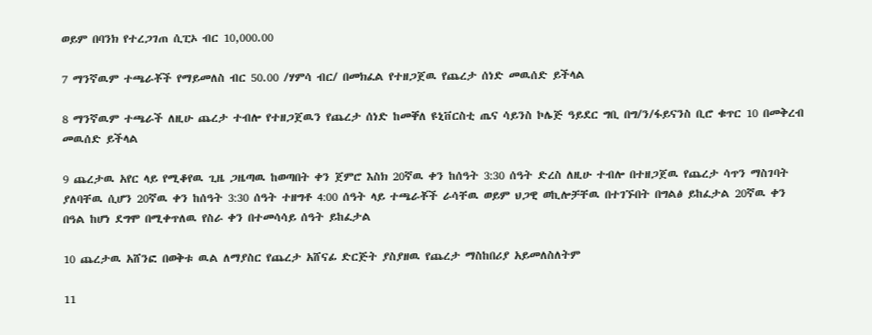ወይም በባንክ የተረጋገጠ ሲፒኦ ብር 10,000.00

7 ማንኛዉም ተጫራቾች የማይመለስ ብር 50.00 /ሃምሳ ብር/ በመክፈል የተዘጋጀዉ የጨረታ ሰነድ መዉሰድ ይችላል

8 ማንኛዉም ተጫራች ለዚሁ ጨረታ ተብሎ የተዘጋጀዉን የጨረታ ሰነድ ከመቐለ ዩኒቨርስቲ ጤና ሳይንስ ኮሌጅ ዓይደር ግቢ በግ/ን/ፋይናንስ ቢሮ ቁጥር 10 በመቅረብ መዉሰድ ይችላል

9 ጨረታዉ አየር ላይ የሚቆየዉ ጊዜ ጋዜጣዉ ከወጣበት ቀን ጀምሮ እስክ 20ኛዉ ቀን ከሰዓት 3:30 ሰዓት ድረስ ለዚሁ ተብሎ በተዘጋጀዉ የጨረታ ሳጥን ማስገባት ያለባቸዉ ሲሆን 20ኛዉ ቀን ከሰዓት 3:30 ሰዓት ተዘግቶ 4:00 ሰዓት ላይ ተጫራቾች ራሳቸዉ ወይም ህጋዊ ወኪሎቻቸዉ በተገኙበት በግልፅ ይከፈታል 20ኛዉ ቀን በዓል ከሆነ ደግሞ በሚቀጥለዉ የስራ ቀን በተመሳሳይ ሰዓት ይከፈታል

10 ጨረታዉ አሸንፎ በወቅቱ ዉል ለማያስር የጨረታ አሸናፊ ድርጅት ያስያዘዉ የጨረታ ማስከበሪያ አይመለስለትም

11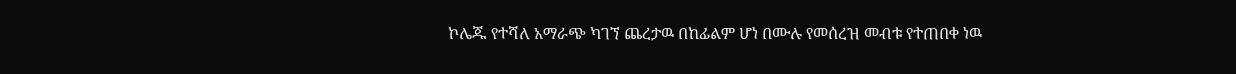ኮሌጁ የተሻለ አማራጭ ካገኘ ጨረታዉ በከፊልም ሆነ በሙሉ የመሰረዝ መብቱ የተጠበቀ ነዉ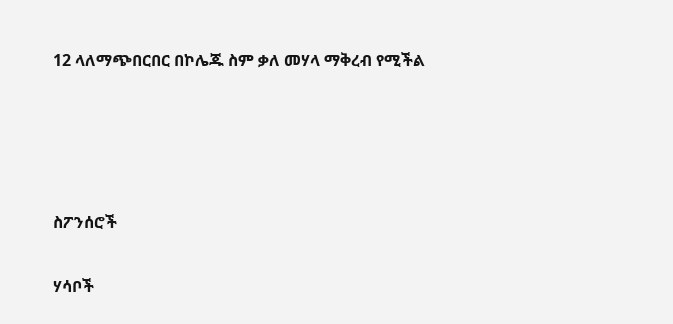12 ላለማጭበርበር በኮሌጁ ስም ቃለ መሃላ ማቅረብ የሚችል




ስፖንሰሮች

ሃሳቦች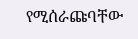የሚሰራጩባቸው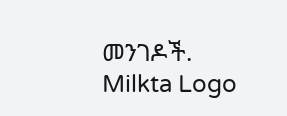መንገዶች.
Milkta Logo